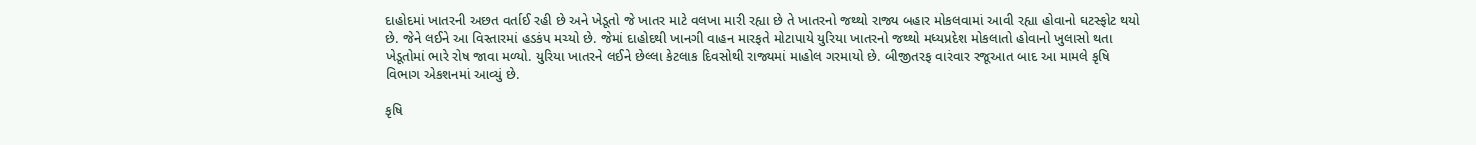દાહોદમાં ખાતરની અછત વર્તાઈ રહી છે અને ખેડૂતો જે ખાતર માટે વલખા મારી રહ્યા છે તે ખાતરનો જથ્થો રાજ્ય બહાર મોકલવામાં આવી રહ્યા હોવાનો ઘટસ્ફોટ થયો છે. જેને લઈને આ વિસ્તારમાં હડકંપ મચ્યો છે. જેમાં દાહોદથી ખાનગી વાહન મારફતે મોટાપાયે યુરિયા ખાતરનો જથ્થો મધ્યપ્રદેશ મોકલાતો હોવાનો ખુલાસો થતા ખેડૂતોમાં ભારે રોષ જાવા મળ્યો. યુરિયા ખાતરને લઈને છેલ્લા કેટલાક દિવસોથી રાજ્યમાં માહોલ ગરમાયો છે. બીજીતરફ વારંવાર રજૂઆત બાદ આ મામલે કૃષિ વિભાગ એકશનમાં આવ્યું છે.

કૃષિ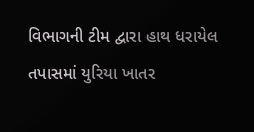વિભાગની ટીમ દ્વારા હાથ ધરાયેલ તપાસમાં યુરિયા ખાતર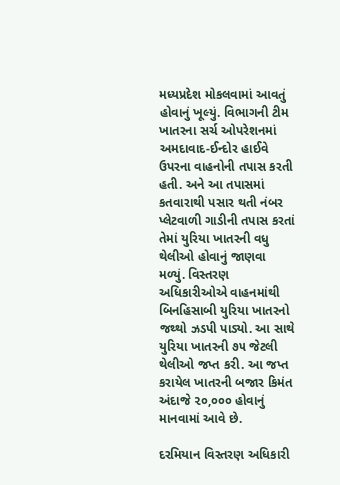મધ્યપ્રદેશ મોકલવામાં આવતું હોવાનું ખૂલ્યું. વિભાગની ટીમ ખાતરના સર્ચ ઓપરેશનમાં અમદાવાદ-ઈન્દોર હાઈવે ઉપરના વાહનોની તપાસ કરતી હતી. અને આ તપાસમાં કતવારાથી પસાર થતી નંબર પ્લેટવાળી ગાડીની તપાસ કરતાં તેમાં યુરિયા ખાતરની વધુ થેલીઓ હોવાનું જાણવા મળ્યું. વિસ્તરણ અધિકારીઓએ વાહનમાંથી બિનહિસાબી યુરિયા ખાતરનો જથ્થો ઝડપી પાડ્યો. આ સાથે યુરિયા ખાતરની ૭૫ જેટલી થેલીઓ જપ્ત કરી. આ જપ્ત કરાયેલ ખાતરની બજાર કિમંત અંદાજે ૨૦,૦૦૦ હોવાનું માનવામાં આવે છે.

દરમિયાન વિસ્તરણ અધિકારી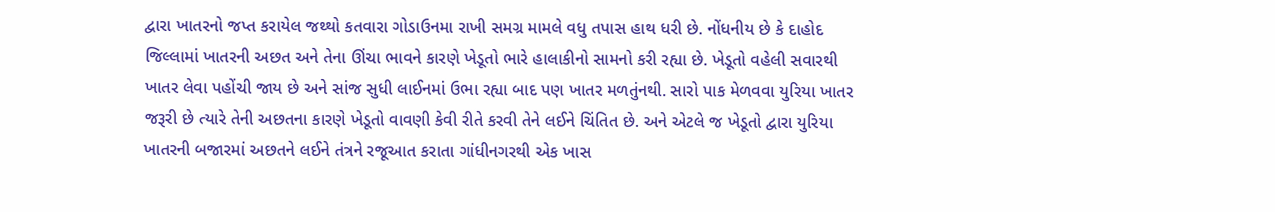દ્વારા ખાતરનો જપ્ત કરાયેલ જથ્થો કતવારા ગોડાઉનમા રાખી સમગ્ર મામલે વધુ તપાસ હાથ ધરી છે. નોંધનીય છે કે દાહોદ જિલ્લામાં ખાતરની અછત અને તેના ઊંચા ભાવને કારણે ખેડૂતો ભારે હાલાકીનો સામનો કરી રહ્યા છે. ખેડૂતો વહેલી સવારથી ખાતર લેવા પહોંચી જાય છે અને સાંજ સુધી લાઈનમાં ઉભા રહ્યા બાદ પણ ખાતર મળતુંનથી. સારો પાક મેળવવા યુરિયા ખાતર જરૂરી છે ત્યારે તેની અછતના કારણે ખેડૂતો વાવણી કેવી રીતે કરવી તેને લઈને ચિંતિત છે. અને એટલે જ ખેડૂતો દ્વારા યુરિયા ખાતરની બજારમાં અછતને લઈને તંત્રને રજૂઆત કરાતા ગાંધીનગરથી એક ખાસ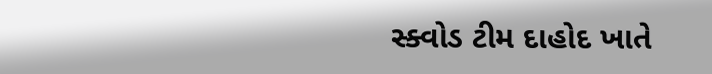સ્ક્વોડ ટીમ દાહોદ ખાતે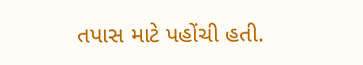તપાસ માટે પહોંચી હતી.